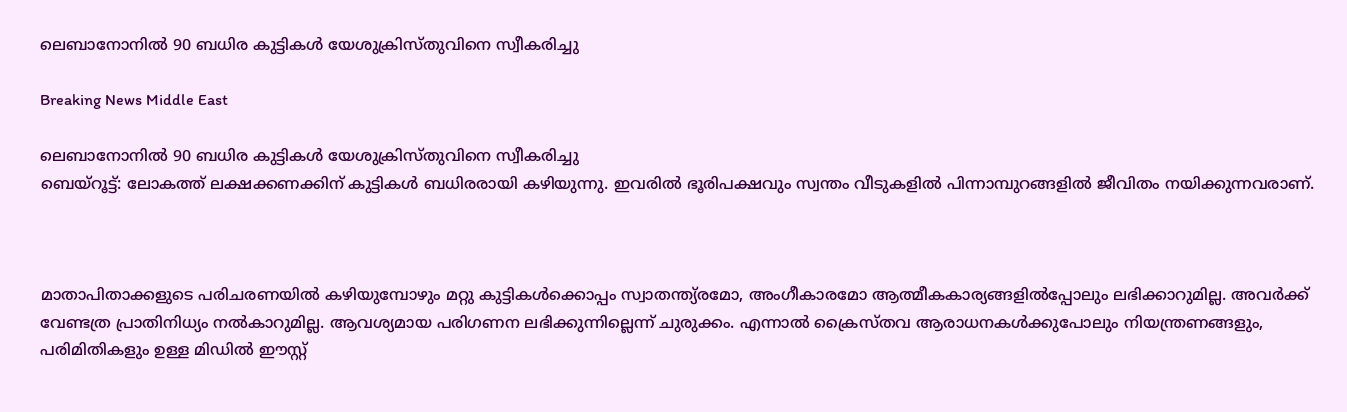ലെബാനോനില്‍ 90 ബധിര കുട്ടികള്‍ യേശുക്രിസ്തുവിനെ സ്വീകരിച്ചു

Breaking News Middle East

ലെബാനോനില്‍ 90 ബധിര കുട്ടികള്‍ യേശുക്രിസ്തുവിനെ സ്വീകരിച്ചു
ബെയ്റൂട്ട്: ലോകത്ത് ലക്ഷക്കണക്കിന് കുട്ടികള്‍ ബധിരരായി കഴിയുന്നു. ഇവരില്‍ ഭൂരിപക്ഷവും സ്വന്തം വീടുകളില്‍ പിന്നാമ്പുറങ്ങളില്‍ ജീവിതം നയിക്കുന്നവരാണ്.



മാതാപിതാക്കളുടെ പരിചരണയില്‍ കഴിയുമ്പോഴും മറ്റു കുട്ടികള്‍ക്കൊപ്പം സ്വാതന്ത്യ്രമോ, അംഗീകാരമോ ആത്മീകകാര്യങ്ങളില്‍പ്പോലും ലഭിക്കാറുമില്ല. അവര്‍ക്ക് വേണ്ടത്ര പ്രാതിനിധ്യം നല്‍കാറുമില്ല. ആവശ്യമായ പരിഗണന ലഭിക്കുന്നില്ലെന്ന് ചുരുക്കം. എന്നാല്‍ ക്രൈസ്തവ ആരാധനകള്‍ക്കുപോലും നിയന്ത്രണങ്ങളും, പരിമിതികളും ഉള്ള മിഡില്‍ ഈസ്റ്റ്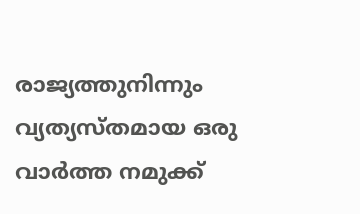രാജ്യത്തുനിന്നും വ്യത്യസ്തമായ ഒരു വാര്‍ത്ത നമുക്ക്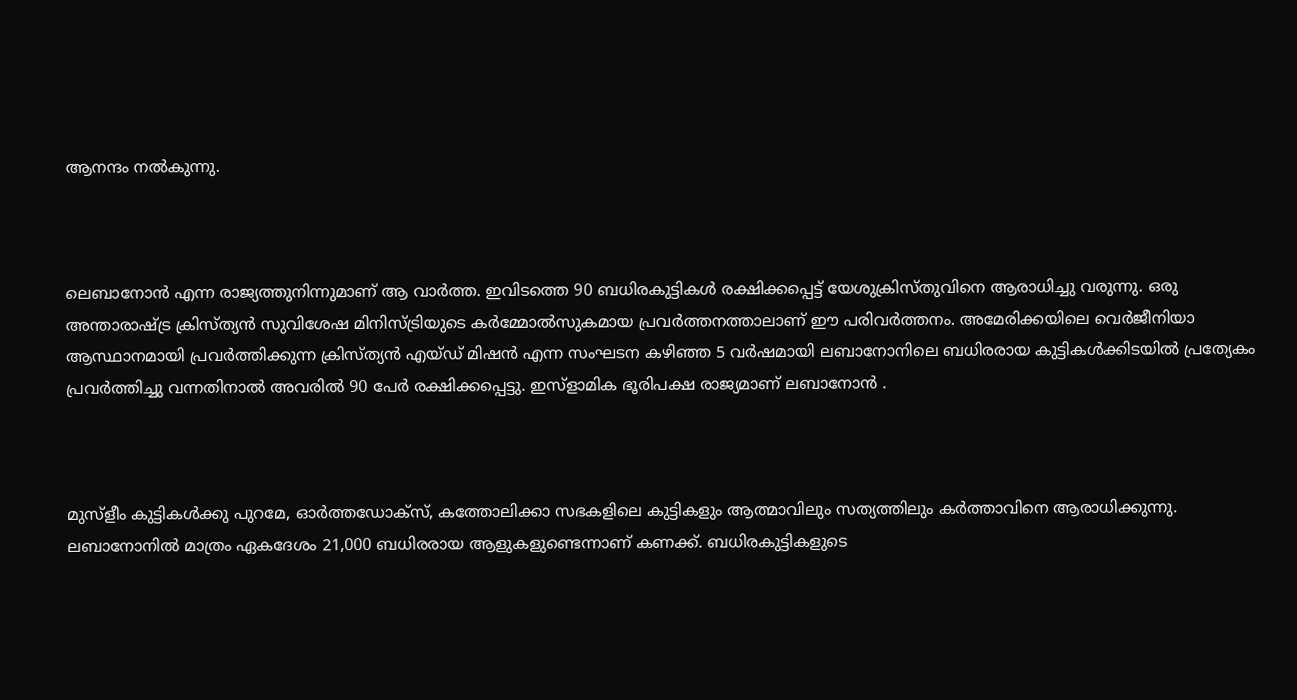ആനന്ദം നല്‍കുന്നു.



ലെബാനോന്‍ എന്ന രാജ്യത്തുനിന്നുമാണ് ആ വാര്‍ത്ത. ഇവിടത്തെ 90 ബധിരകുട്ടികള്‍ രക്ഷിക്കപ്പെട്ട് യേശുക്രിസ്തുവിനെ ആരാധിച്ചു വരുന്നു. ഒരു അന്താരാഷ്ട്ര ക്രിസ്ത്യന്‍ സുവിശേഷ മിനിസ്ട്രിയുടെ കര്‍മ്മോല്‍സുകമായ പ്രവര്‍ത്തനത്താലാണ് ഈ പരിവര്‍ത്തനം. അമേരിക്കയിലെ വെര്‍ജീനിയാ ആസ്ഥാനമായി പ്രവര്‍ത്തിക്കുന്ന ക്രിസ്ത്യന്‍ എയ്ഡ് മിഷന്‍ എന്ന സംഘടന കഴിഞ്ഞ 5 വര്‍ഷമായി ലബാനോനിലെ ബധിരരായ കുട്ടികള്‍ക്കിടയില്‍ പ്രത്യേകം പ്രവര്‍ത്തിച്ചു വന്നതിനാല്‍ അവരില്‍ 90 പേര്‍ രക്ഷിക്കപ്പെട്ടു. ഇസ്ളാമിക ഭൂരിപക്ഷ രാജ്യമാണ് ലബാനോന്‍ ‍.



മുസ്ളീം കുട്ടികള്‍ക്കു പുറമേ, ഓര്‍ത്തഡോക്സ്, കത്തോലിക്കാ സഭകളിലെ കുട്ടികളും ആത്മാവിലും സത്യത്തിലും കര്‍ത്താവിനെ ആരാധിക്കുന്നു. ലബാനോനില്‍ മാത്രം ഏകദേശം 21,000 ബധിരരായ ആളുകളുണ്ടെന്നാണ് കണക്ക്. ബധിരകുട്ടികളുടെ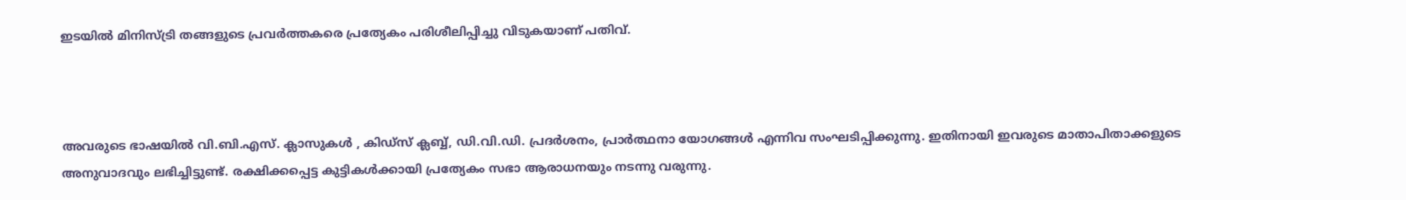ഇടയില്‍ മിനിസ്ട്രി തങ്ങളുടെ പ്രവര്‍ത്തകരെ പ്രത്യേകം പരിശീലിപ്പിച്ചു വിടുകയാണ് പതിവ്.



അവരുടെ ഭാഷയില്‍ വി.ബി.എസ്. ക്ലാസുകള്‍ ‍, കിഡ്സ് ക്ലബ്ബ്, ഡി.വി.ഡി. പ്രദര്‍ശനം, പ്രാര്‍ത്ഥനാ യോഗങ്ങള്‍ എന്നിവ സംഘടിപ്പിക്കുന്നു. ഇതിനായി ഇവരുടെ മാതാപിതാക്കളുടെ അനുവാദവും ലഭിച്ചിട്ടുണ്ട്. രക്ഷിക്കപ്പെട്ട കുട്ടികള്‍ക്കായി പ്രത്യേകം സഭാ ആരാധനയും നടന്നു വരുന്നു.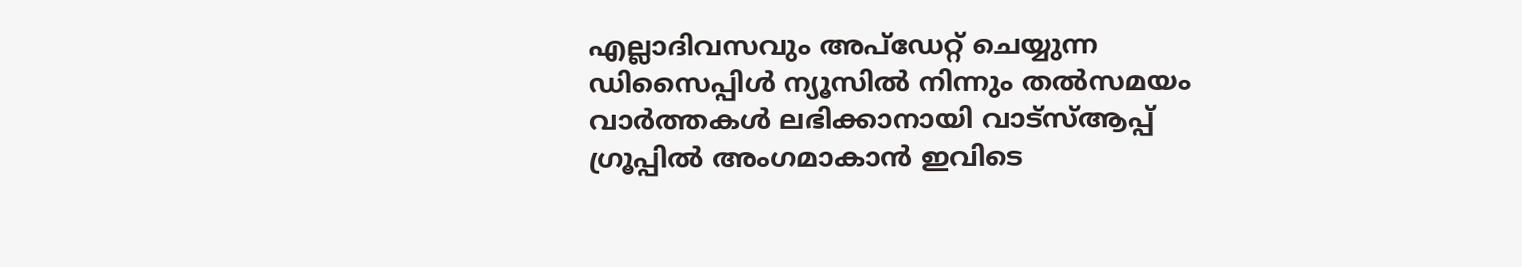എല്ലാദിവസവും അപ്ഡേറ്റ് ചെയ്യുന്ന ഡിസൈപ്പിൾ ന്യൂസിൽ നിന്നും തൽസമയം വാർത്തകൾ ലഭിക്കാനായി വാട്സ്ആപ്പ് ഗ്രൂപ്പിൽ അംഗമാകാൻ ഇവിടെ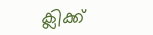ക്ലിക്ക്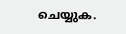ചെയ്യുക.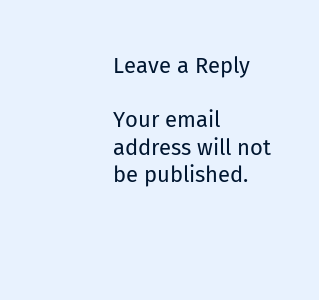Leave a Reply

Your email address will not be published.